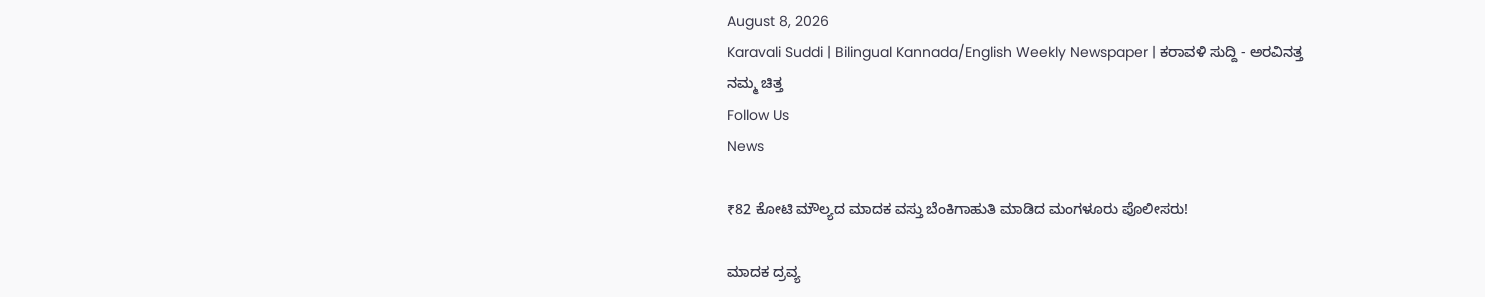August 8, 2026
Karavali Suddi | Bilingual Kannada/English Weekly Newspaper | ಕರಾವಳಿ ಸುದ್ದಿ - ಅರವಿನತ್ತ ನಮ್ಮ ಚಿತ್ತ
Follow Us
News

₹82 ಕೋಟಿ ಮೌಲ್ಯದ ಮಾದಕ ವಸ್ತು ಬೆಂಕಿಗಾಹುತಿ ಮಾಡಿದ ಮಂಗಳೂರು ಪೊಲೀಸರು!

ಮಾದಕ ದ್ರವ್ಯ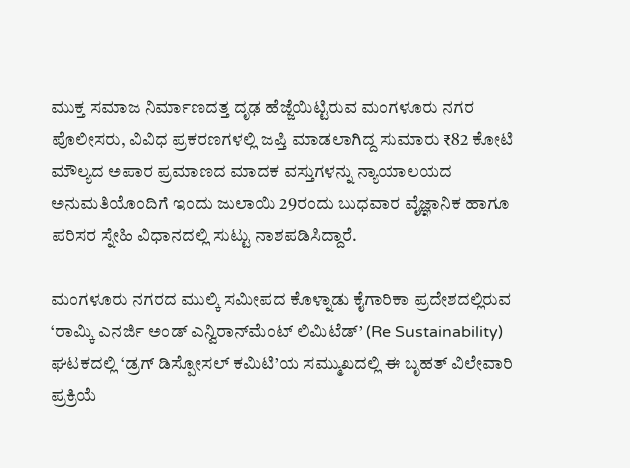ಮುಕ್ತ ಸಮಾಜ ನಿರ್ಮಾಣದತ್ತ ದೃಢ ಹೆಜ್ಜೆಯಿಟ್ಟಿರುವ ಮಂಗಳೂರು ನಗರ ಪೊಲೀಸರು, ವಿವಿಧ ಪ್ರಕರಣಗಳಲ್ಲಿ ಜಪ್ತಿ ಮಾಡಲಾಗಿದ್ದ ಸುಮಾರು ₹82 ಕೋಟಿ ಮೌಲ್ಯದ ಅಪಾರ ಪ್ರಮಾಣದ ಮಾದಕ ವಸ್ತುಗಳನ್ನು ನ್ಯಾಯಾಲಯದ ಅನುಮತಿಯೊಂದಿಗೆ ಇಂದು ಜುಲಾಯಿ 29ರಂದು ಬುಧವಾರ ವೈಜ್ಞಾನಿಕ ಹಾಗೂ ಪರಿಸರ ಸ್ನೇಹಿ ವಿಧಾನದಲ್ಲಿ ಸುಟ್ಟು ನಾಶಪಡಿಸಿದ್ದಾರೆ.

ಮಂಗಳೂರು ನಗರದ ಮುಲ್ಕಿ ಸಮೀಪದ ಕೊಳ್ನಾಡು ಕೈಗಾರಿಕಾ ಪ್ರದೇಶದಲ್ಲಿರುವ ‘ರಾಮ್ಕಿ ಎನರ್ಜಿ ಅಂಡ್ ಎನ್ವಿರಾನ್‌ಮೆಂಟ್ ಲಿಮಿಟೆಡ್’ (Re Sustainability) ಘಟಕದಲ್ಲಿ ‘ಡ್ರಗ್ ಡಿಸ್ಪೋಸಲ್ ಕಮಿಟಿ’ಯ ಸಮ್ಮುಖದಲ್ಲಿ ಈ ಬೃಹತ್ ವಿಲೇವಾರಿ ಪ್ರಕ್ರಿಯೆ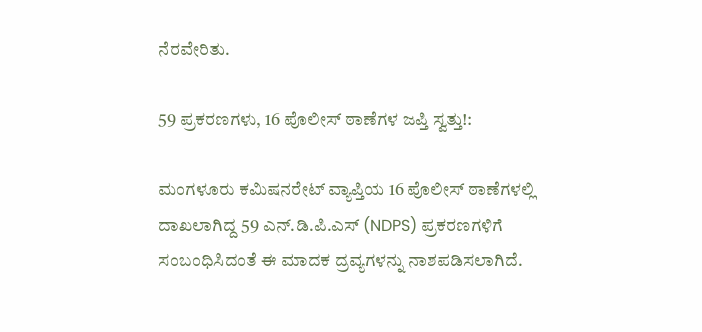ನೆರವೇರಿತು.

59 ಪ್ರಕರಣಗಳು, 16 ಪೊಲೀಸ್ ಠಾಣೆಗಳ ಜಪ್ತಿ ಸ್ವತ್ತು!:

ಮಂಗಳೂರು ಕಮಿಷನರೇಟ್ ವ್ಯಾಪ್ತಿಯ 16 ಪೊಲೀಸ್ ಠಾಣೆಗಳಲ್ಲಿ ದಾಖಲಾಗಿದ್ದ 59 ಎನ್.ಡಿ.ಪಿ.ಎಸ್ (NDPS) ಪ್ರಕರಣಗಳಿಗೆ ಸಂಬಂಧಿಸಿದಂತೆ ಈ ಮಾದಕ ದ್ರವ್ಯಗಳನ್ನು ನಾಶಪಡಿಸಲಾಗಿದೆ.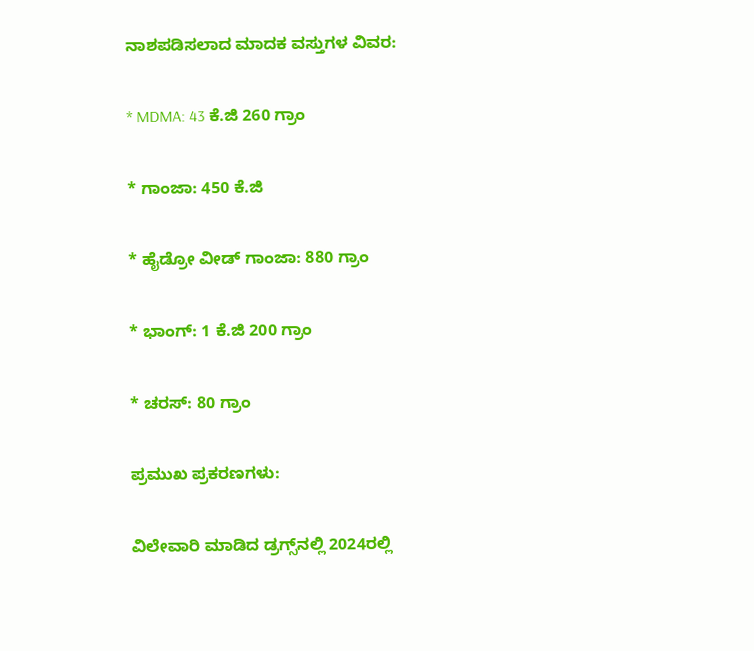ನಾಶಪಡಿಸಲಾದ ಮಾದಕ ವಸ್ತುಗಳ ವಿವರ:

* MDMA: 43 ಕೆ.ಜಿ 260 ಗ್ರಾಂ

* ಗಾಂಜಾ: 450 ಕೆ.ಜಿ

* ಹೈಡ್ರೋ ವೀಡ್ ಗಾಂಜಾ: 880 ಗ್ರಾಂ

* ಭಾಂಗ್: 1 ಕೆ.ಜಿ 200 ಗ್ರಾಂ

* ಚರಸ್: 80 ಗ್ರಾಂ

ಪ್ರಮುಖ ಪ್ರಕರಣಗಳು:

ವಿಲೇವಾರಿ ಮಾಡಿದ ಡ್ರಗ್ಸ್‌ನಲ್ಲಿ 2024ರಲ್ಲಿ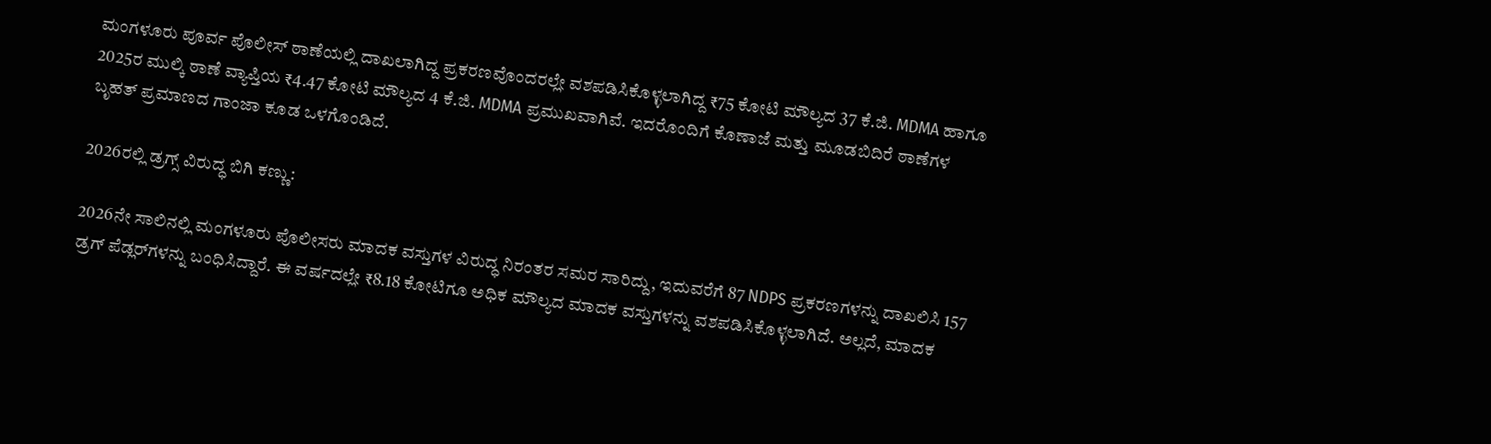ಮಂಗಳೂರು ಪೂರ್ವ ಪೊಲೀಸ್ ಠಾಣೆಯಲ್ಲಿ ದಾಖಲಾಗಿದ್ದ ಪ್ರಕರಣವೊಂದರಲ್ಲೇ ವಶಪಡಿಸಿಕೊಳ್ಳಲಾಗಿದ್ದ ₹75 ಕೋಟಿ ಮೌಲ್ಯದ 37 ಕೆ.ಜಿ. MDMA ಹಾಗೂ 2025ರ ಮುಲ್ಕಿ ಠಾಣೆ ವ್ಯಾಪ್ತಿಯ ₹4.47 ಕೋಟಿ ಮೌಲ್ಯದ 4 ಕೆ.ಜಿ. MDMA ಪ್ರಮುಖವಾಗಿವೆ. ಇದರೊಂದಿಗೆ ಕೊಣಾಜೆ ಮತ್ತು ಮೂಡಬಿದಿರೆ ಠಾಣೆಗಳ ಬೃಹತ್ ಪ್ರಮಾಣದ ಗಾಂಜಾ ಕೂಡ ಒಳಗೊಂಡಿದೆ.

2026ರಲ್ಲಿ ಡ್ರಗ್ಸ್ ವಿರುದ್ಧ ಬಿಗಿ ಕಣ್ಣು:

2026ನೇ ಸಾಲಿನಲ್ಲಿ ಮಂಗಳೂರು ಪೊಲೀಸರು ಮಾದಕ ವಸ್ತುಗಳ ವಿರುದ್ಧ ನಿರಂತರ ಸಮರ ಸಾರಿದ್ದು, ಇದುವರೆಗೆ 87 NDPS ಪ್ರಕರಣಗಳನ್ನು ದಾಖಲಿಸಿ 157 ಡ್ರಗ್ ಪೆಡ್ಲರ್‌ಗಳನ್ನು ಬಂಧಿಸಿದ್ದಾರೆ. ಈ ವರ್ಷದಲ್ಲೇ ₹8.18 ಕೋಟಿಗೂ ಅಧಿಕ ಮೌಲ್ಯದ ಮಾದಕ ವಸ್ತುಗಳನ್ನು ವಶಪಡಿಸಿಕೊಳ್ಳಲಾಗಿದೆ. ಅಲ್ಲದೆ, ಮಾದಕ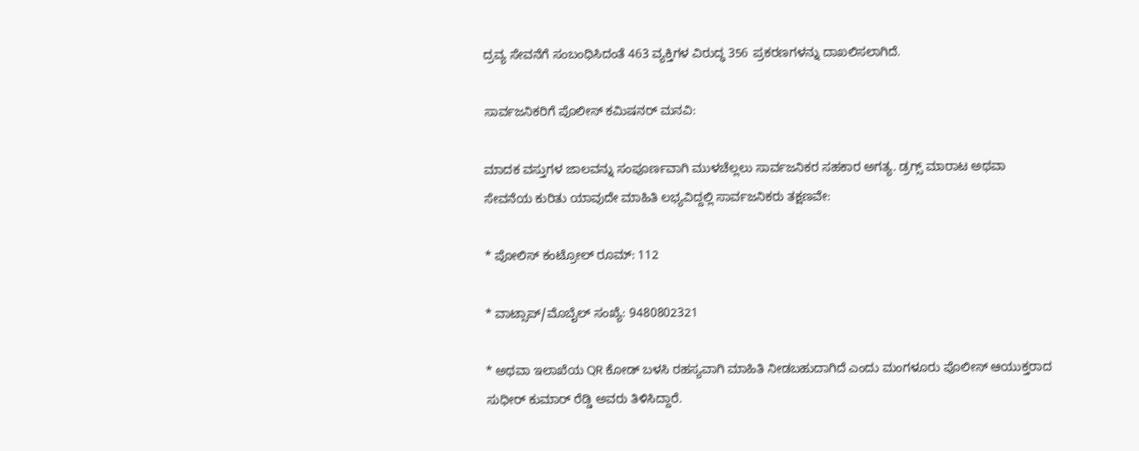ದ್ರವ್ಯ ಸೇವನೆಗೆ ಸಂಬಂಧಿಸಿದಂತೆ 463 ವ್ಯಕ್ತಿಗಳ ವಿರುದ್ಧ 356 ಪ್ರಕರಣಗಳನ್ನು ದಾಖಲಿಸಲಾಗಿದೆ.

ಸಾರ್ವಜನಿಕರಿಗೆ ಪೊಲೀಸ್ ಕಮಿಷನರ್ ಮನವಿ:

ಮಾದಕ ವಸ್ತುಗಳ ಜಾಲವನ್ನು ಸಂಪೂರ್ಣವಾಗಿ ಮುಳಚೆಲ್ಲಲು ಸಾರ್ವಜನಿಕರ ಸಹಕಾರ ಅಗತ್ಯ. ಡ್ರಗ್ಸ್ ಮಾರಾಟ ಅಥವಾ ಸೇವನೆಯ ಕುರಿತು ಯಾವುದೇ ಮಾಹಿತಿ ಲಭ್ಯವಿದ್ದಲ್ಲಿ ಸಾರ್ವಜನಿಕರು ತಕ್ಷಣವೇ:

* ಪೋಲಿಸ್ ಕಂಟ್ರೋಲ್ ರೂಮ್: 112

* ವಾಟ್ಸಾಪ್/ಮೊಬೈಲ್ ಸಂಖ್ಯೆ: 9480802321

* ಅಥವಾ ಇಲಾಖೆಯ QR ಕೋಡ್ ಬಳಸಿ ರಹಸ್ಯವಾಗಿ ಮಾಹಿತಿ ನೀಡಬಹುದಾಗಿದೆ ಎಂದು ಮಂಗಳೂರು ಪೊಲೀಸ್ ಆಯುಕ್ತರಾದ ಸುಧೀರ್ ಕುಮಾರ್ ರೆಡ್ಡಿ ಅವರು ತಿಳಿಸಿದ್ದಾರೆ.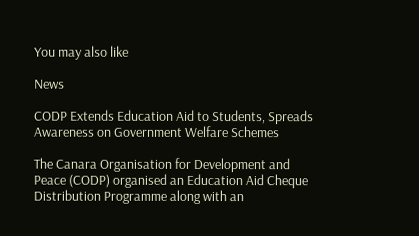You may also like

News

CODP Extends Education Aid to Students, Spreads Awareness on Government Welfare Schemes

The Canara Organisation for Development and Peace (CODP) organised an Education Aid Cheque Distribution Programme along with an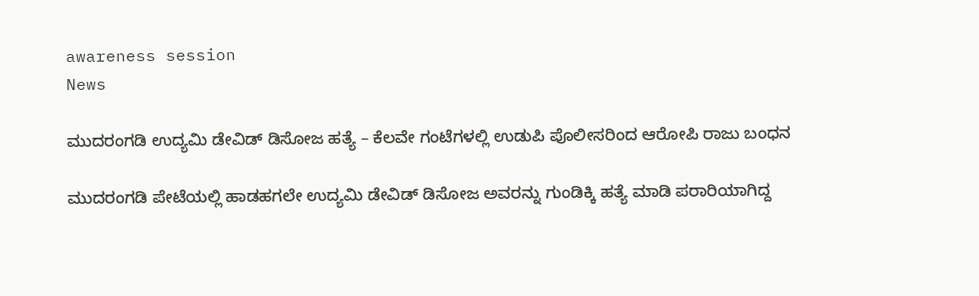awareness session
News

ಮುದರಂಗಡಿ ಉದ್ಯಮಿ ಡೇವಿಡ್ ಡಿಸೋಜ ಹತ್ಯೆ – ಕೆಲವೇ ಗಂಟೆಗಳಲ್ಲಿ ಉಡುಪಿ ಪೊಲೀಸರಿಂದ ಆರೋಪಿ ರಾಜು ಬಂಧನ

ಮುದರಂಗಡಿ ಪೇಟೆಯಲ್ಲಿ ಹಾಡಹಗಲೇ ಉದ್ಯಮಿ ಡೇವಿಡ್ ಡಿಸೋಜ ಅವರನ್ನು ಗುಂಡಿಕ್ಕಿ ಹತ್ಯೆ ಮಾಡಿ ಪರಾರಿಯಾಗಿದ್ದ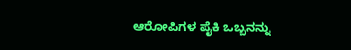ಆರೋಪಿಗಳ ಪೈಕಿ ಒಬ್ಬನನ್ನು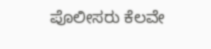ಪೊಲೀಸರು ಕೆಲವೇ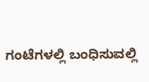ಗಂಟೆಗಳಲ್ಲಿ ಬಂಧಿಸುವಲ್ಲಿ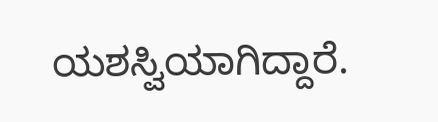ಯಶಸ್ವಿಯಾಗಿದ್ದಾರೆ.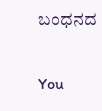ಬಂಧನದ

You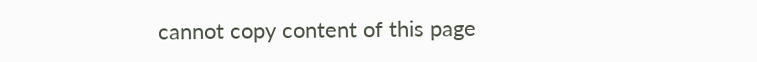cannot copy content of this page